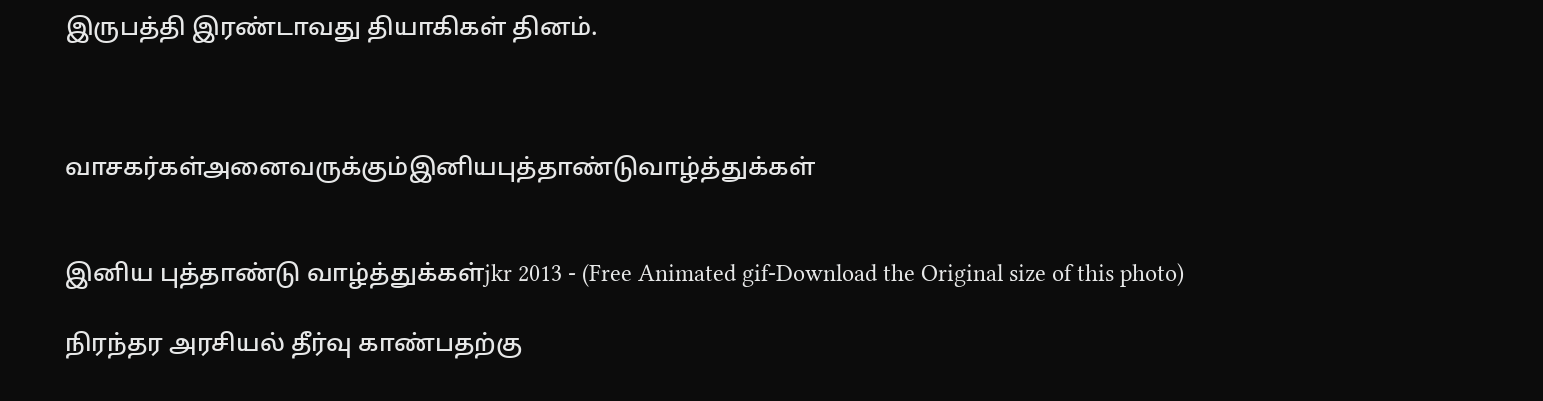இருபத்தி இரண்டாவது தியாகிகள் தினம்.



வாசகர்கள்அனைவருக்கும்இனியபுத்தாண்டுவாழ்த்துக்கள்


இனிய புத்தாண்டு வாழ்த்துக்கள்jkr 2013 - (Free Animated gif-Download the Original size of this photo)

நிரந்தர அரசியல் தீர்வு காண்பதற்கு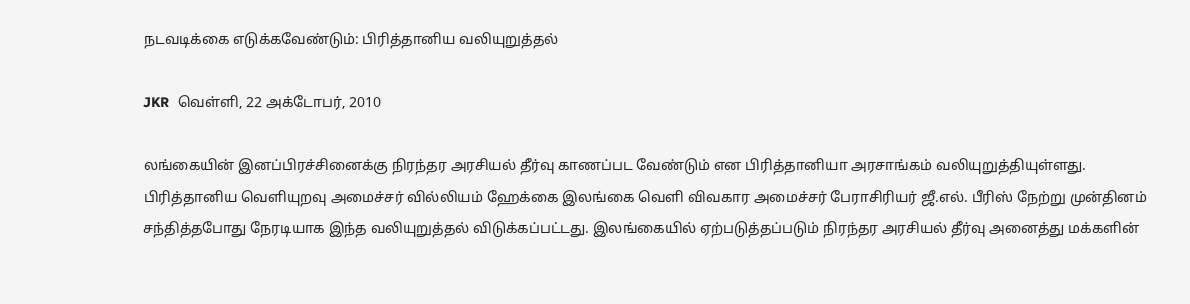நடவடிக்கை எடுக்கவேண்டும்: பிரித்தானிய வலியுறுத்தல்

JKR  வெள்ளி, 22 அக்டோபர், 2010

லங்கையின் இனப்பிரச்சினைக்கு நிரந்தர அரசியல் தீர்வு காணப்பட வேண்டும் என பிரித்தானியா அரசாங்கம் வலியுறுத்தியுள்ளது.
பிரித்தானிய வெளியுறவு அமைச்சர் வில்லியம் ஹேக்கை இலங்கை வெளி விவகார அமைச்சர் பேராசிரியர் ஜீ.எல். பீரிஸ் நேற்று முன்தினம் சந்தித்தபோது நேரடியாக இந்த வலியுறுத்தல் விடுக்கப்பட்டது. இலங்கையில் ஏற்படுத்தப்படும் நிரந்தர அரசியல் தீர்வு அனைத்து மக்களின்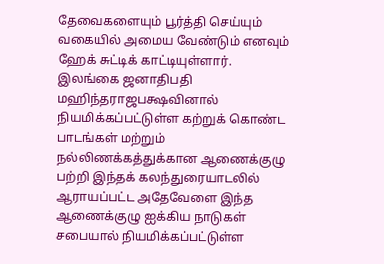தேவைகளையும் பூர்த்தி செய்யும் வகையில் அமைய வேண்டும் எனவும் ஹேக் சுட்டிக் காட்டியுள்ளார்.
இலங்கை ஜனாதிபதி மஹிந்தராஜபக்ஷவினால் நியமிக்கப்பட்டுள்ள கற்றுக் கொண்ட பாடங்கள் மற்றும் நல்லிணக்கத்துக்கான ஆணைக்குழு பற்றி இந்தக் கலந்துரையாடலில் ஆராயப்பட்ட அதேவேளை இந்த ஆணைக்குழு ஐக்கிய நாடுகள் சபையால் நியமிக்கப்பட்டுள்ள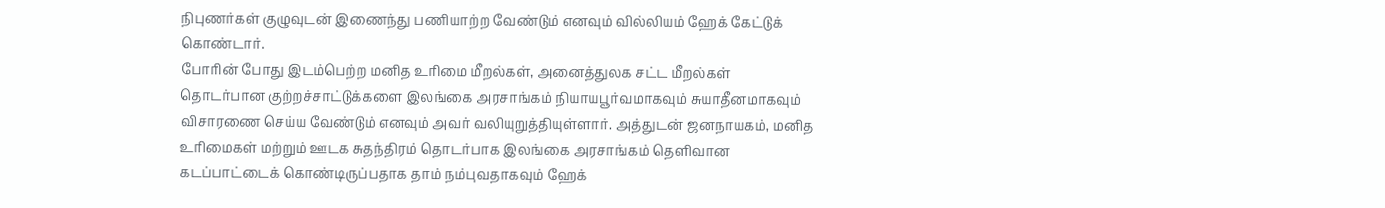நிபுணர்கள் குழுவுடன் இணைந்து பணியாற்ற வேண்டும் எனவும் வில்லியம் ஹேக் கேட்டுக் கொண்டார்.
போரின் போது இடம்பெற்ற மனித உரிமை மீறல்கள், அனைத்துலக சட்ட மீறல்கள் தொடர்பான குற்றச்சாட்டுக்களை இலங்கை அரசாங்கம் நியாயபூர்வமாகவும் சுயாதீனமாகவும் விசாரணை செய்ய வேண்டும் எனவும் அவர் வலியுறுத்தியுள்ளார். அத்துடன் ஜனநாயகம், மனித உரிமைகள் மற்றும் ஊடக சுதந்திரம் தொடர்பாக இலங்கை அரசாங்கம் தெளிவான கடப்பாட்டைக் கொண்டிருப்பதாக தாம் நம்புவதாகவும் ஹேக்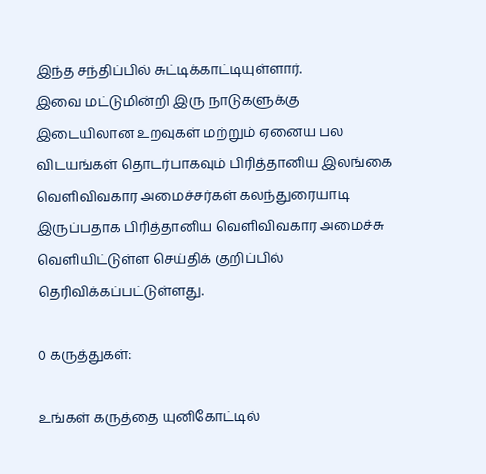இந்த சந்திப்பில் சுட்டிக்காட்டியுள்ளார்.
இவை மட்டுமின்றி இரு நாடுகளுக்கு இடையிலான உறவுகள் மற்றும் ஏனைய பல விடயங்கள் தொடர்பாகவும் பிரித்தானிய இலங்கை வெளிவிவகார அமைச்சர்கள் கலந்துரையாடி இருப்பதாக பிரித்தானிய வெளிவிவகார அமைச்சு வெளியிட்டுள்ள செய்திக் குறிப்பில் தெரிவிக்கப்பட்டுள்ளது.

0 கருத்துகள்:

உங்கள் கருத்தை யுனிகோட்டில்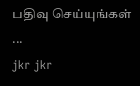பதிவு செய்யுங்கள் ...
jkr jkr